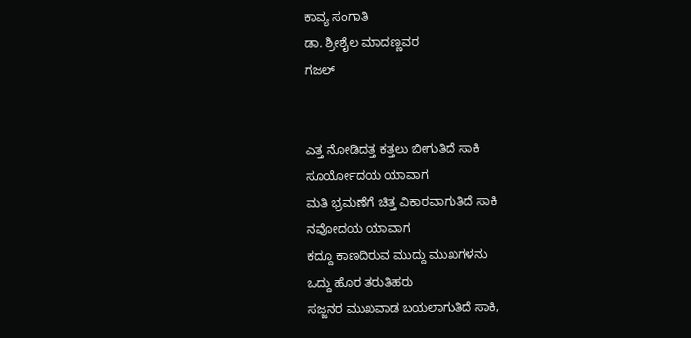ಕಾವ್ಯ ಸಂಗಾತಿ
ಡಾ. ಶ್ರೀಶೈಲ ಮಾದಣ್ಣವರ
ಗಜಲ್


ಎತ್ತ ನೋಡಿದತ್ತ ಕತ್ತಲು ಬೀಗುತಿದೆ ಸಾಕಿ
ಸೂರ್ಯೋದಯ ಯಾವಾಗ
ಮತಿ ಭ್ರಮಣೆಗೆ ಚಿತ್ತ ವಿಕಾರವಾಗುತಿದೆ ಸಾಕಿ
ನವೋದಯ ಯಾವಾಗ
ಕದ್ದೂ ಕಾಣದಿರುವ ಮುದ್ದು ಮುಖಗಳನು
ಒದ್ದು ಹೊರ ತರುತಿಹರು
ಸಜ್ಜನರ ಮುಖವಾಡ ಬಯಲಾಗುತಿದೆ ಸಾಕಿ,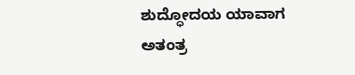ಶುದ್ಧೋದಯ ಯಾವಾಗ
ಅತಂತ್ರ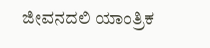ಜೀವನದಲಿ ಯಾಂತ್ರಿಕ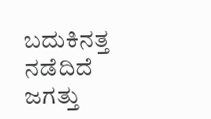ಬದುಕಿನತ್ತ
ನಡೆದಿದೆ ಜಗತ್ತು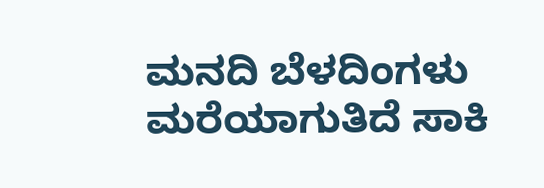ಮನದಿ ಬೆಳದಿಂಗಳು ಮರೆಯಾಗುತಿದೆ ಸಾಕಿ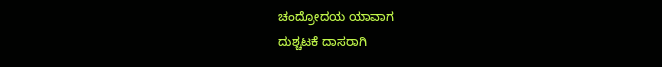ಚಂದ್ರೋದಯ ಯಾವಾಗ
ದುಶ್ಚಟಕೆ ದಾಸರಾಗಿ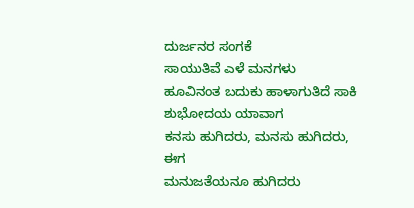ದುರ್ಜನರ ಸಂಗಕೆ
ಸಾಯುತಿವೆ ಎಳೆ ಮನಗಳು
ಹೂವಿನಂತ ಬದುಕು ಹಾಳಾಗುತಿದೆ ಸಾಕಿ
ಶುಭೋದಯ ಯಾವಾಗ
ಕನಸು ಹುಗಿದರು, ಮನಸು ಹುಗಿದರು, ಈಗ
ಮನುಜತೆಯನೂ ಹುಗಿದರು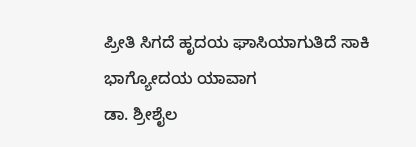ಪ್ರೀತಿ ಸಿಗದೆ ಹೃದಯ ಘಾಸಿಯಾಗುತಿದೆ ಸಾಕಿ
ಭಾಗ್ಯೋದಯ ಯಾವಾಗ
ಡಾ. ಶ್ರೀಶೈಲ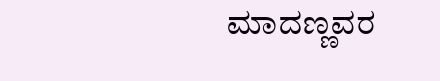ಮಾದಣ್ಣವರ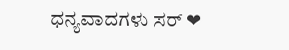ಧನ್ಯವಾದಗಳು ಸರ್ ❤